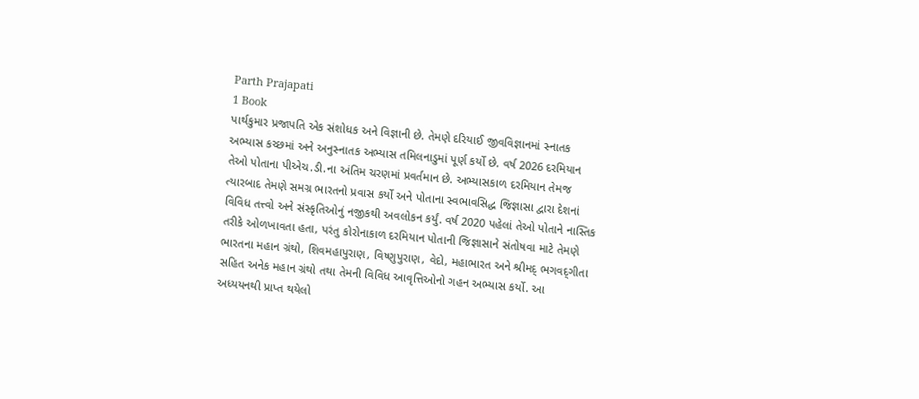Parth Prajapati
1 Book
પાર્થકુમાર પ્રજાપતિ એક સંશોધક અને વિજ્ઞાની છે. તેમણે દરિયાઈ જીવવિજ્ઞાનમાં સ્નાતક અભ્યાસ કચ્છમાં અને અનુસ્નાતક અભ્યાસ તમિલનાડુમાં પૂર્ણ કર્યો છે. વર્ષ 2026 દરમિયાન તેઓ પોતાના પીએચ.ડી.ના અંતિમ ચરણમાં પ્રવર્તમાન છે. અભ્યાસકાળ દરમિયાન તેમજ ત્યારબાદ તેમણે સમગ્ર ભારતનો પ્રવાસ કર્યો અને પોતાના સ્વભાવસિદ્ધ જિજ્ઞાસા દ્વારા દેશનાં વિવિધ તત્ત્વો અને સંસ્કૃતિઓનું નજીકથી અવલોકન કર્યું. વર્ષ 2020 પહેલાં તેઓ પોતાને નાસ્તિક તરીકે ઓળખાવતા હતા, પરંતુ કોરોનાકાળ દરમિયાન પોતાની જિજ્ઞાસાને સંતોષવા માટે તેમણે ભારતના મહાન ગ્રંથો, શિવમહાપુરાણ, વિષ્ણુપુરાણ, વેદો, મહાભારત અને શ્રીમદ્ ભગવદ્‌ગીતા સહિત અનેક મહાન ગ્રંથો તથા તેમની વિવિધ આવૃત્તિઓનો ગહન અભ્યાસ કર્યો. આ અધ્યયનથી પ્રાપ્ત થયેલો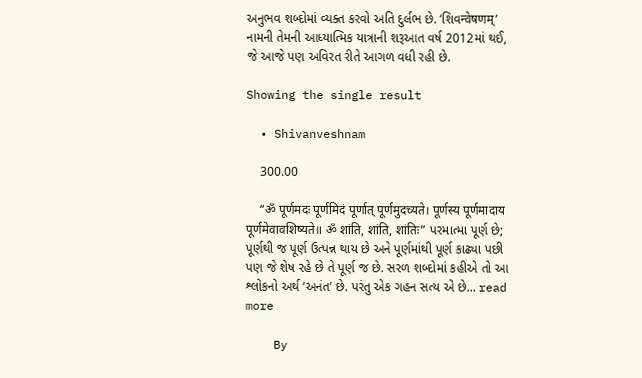અનુભવ શબ્દોમાં વ્યક્ત કરવો અતિ દુર્લભ છે. ‘શિવन्वेषणम्’ નામની તેમની આધ્યાત્મિક યાત્રાની શરૂઆત વર્ષ 2012માં થઈ, જે આજે પણ અવિરત રીતે આગળ વધી રહી છે.

Showing the single result

  • Shivanveshnam

    300.00

    “ॐ पूर्णमदः पूर्णमिदं पूर्णात् पूर्णमुदच्यते। पूर्णस्य पूर्णमादाय पूर्णमेवावशिष्यते॥ ॐ शांति, शांति, शांतिः” પરમાત્મા પૂર્ણ છે; પૂર્ણથી જ પૂર્ણ ઉત્પન્ન થાય છે અને પૂર્ણમાંથી પૂર્ણ કાઢ્યા પછી પણ જે શેષ રહે છે તે પૂર્ણ જ છે. સરળ શબ્દોમાં કહીએ તો આ શ્લોકનો અર્થ ‘અનંત’ છે. પરંતુ એક ગહન સત્ય એ છે... read more

    By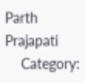Parth Prajapati
    Category: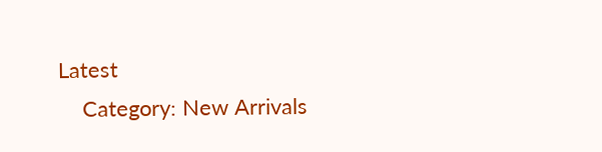Latest
    Category: New Arrivals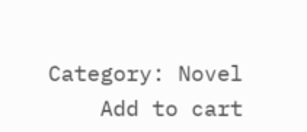Category: Novel
    Add to cart